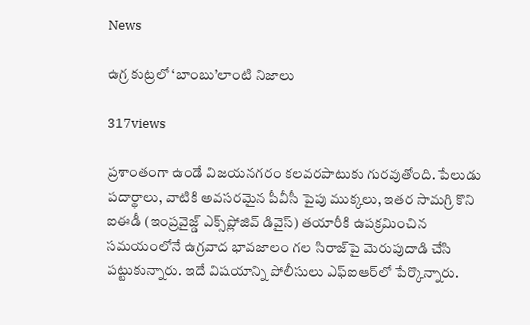News

ఉగ్ర కుట్రలో ‘బాంబు’లాంటి నిజాలు

317views

ప్రశాంతంగా ఉండే విజయనగరం కలవరపాటుకు గురవుతోంది. పేలుడు పదార్థాలు, వాటికి అవసరమైన పీవీసీ పైపు ముక్కలు, ఇతర సామగ్రి కొని ఐఈడీ (ఇంప్రవైజ్డ్‌ ఎక్స్‌ప్లోజివ్‌ డివైస్‌) తయారీకి ఉపక్రమించిన సమయంలోనే ఉగ్రవాద భావజాలం గల సిరాజ్‌పై మెరుపుదాడి చేసి పట్టుకున్నారు. ఇదే విషయాన్ని పోలీసులు ఎఫ్‌ఐఆర్‌లో పేర్కొన్నారు.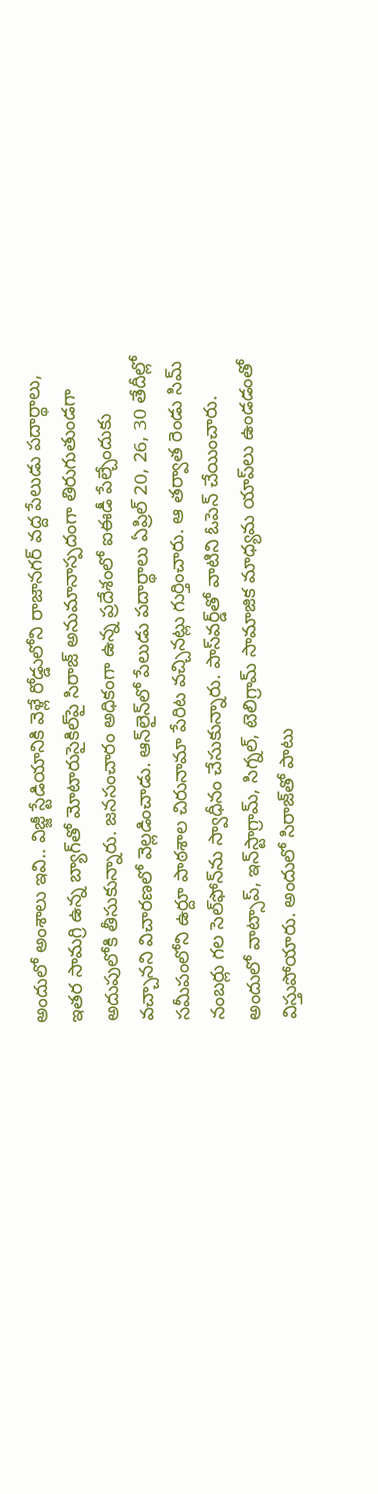అందులో అంశాలు ఇవి.. విజ్జీ స్టేడియానికి వెళ్లే రోడ్డులోని రాజానగర్‌ వద్ద పేలుడు పదార్థాలు, ఇతర సామగ్రి ఉన్న బ్యాగ్‌తో మోటారుసైకిల్‌పై సిరాజ్‌ అనుమానాస్పదంగా తిరుగుతుండగా అదుపులోకి తీసుకున్నారు. జనసంచారం అధికంగా ఉన్న ప్రదేశంలో ఐఈడీ పేల్చేందుకు వచ్చానని విచారణలో వెల్లడించాడు. ఆన్‌లైన్‌లో పేలుడు పదార్థాలు ఏప్రిల్‌ 20, 26, 30 తేదీల్లో సమీపంలోని ఉర్దూ పాఠశాల చిరునామా పేరిట వచ్చినట్లు గుర్తించారు. ఆ తర్వాత రెండు సిమ్‌ నంబర్లు గల సెల్‌ఫోన్‌ను స్వాధీనం చేసుకున్నారు. పాస్‌వర్డ్‌తో వాటిని ఓపెన్‌ చేయించారు. అందులో వాట్సాప్, ఇన్‌స్టాగ్రామ్, సిగ్నల్, టెలిగ్రామ్‌ సామాజిక మాధ్యమ యాప్‌లు ఉండడంతో విస్తుపోయారు. అందులో సిరాజ్‌తో పాటు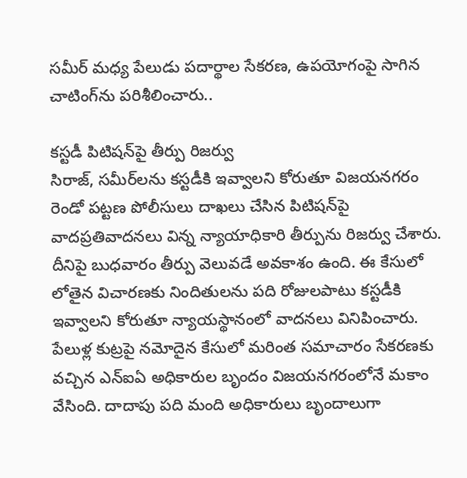సమీర్‌ మధ్య పేలుడు పదార్థాల సేకరణ, ఉపయోగంపై సాగిన చాటింగ్‌ను పరిశీలించారు..

కస్టడీ పిటిషన్‌పై తీర్పు రిజర్వు
సిరాజ్, సమీర్‌లను కస్టడీకి ఇవ్వాలని కోరుతూ విజయనగరం రెండో పట్టణ పోలీసులు దాఖలు చేసిన పిటిషన్‌పై వాదప్రతివాదనలు విన్న న్యాయాధికారి తీర్పును రిజర్వు చేశారు. దీనిపై బుధవారం తీర్పు వెలువడే అవకాశం ఉంది. ఈ కేసులో లోతైన విచారణకు నిందితులను పది రోజులపాటు కస్టడీకి ఇవ్వాలని కోరుతూ న్యాయస్థానంలో వాదనలు వినిపించారు. పేలుళ్ల కుట్రపై నమోదైన కేసులో మరింత సమాచారం సేకరణకు వచ్చిన ఎన్‌ఐఏ అధికారుల బృందం విజయనగరంలోనే మకాం వేసింది. దాదాపు పది మంది అధికారులు బృందాలుగా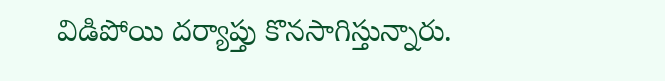విడిపోయి దర్యాప్తు కొనసాగిస్తున్నారు.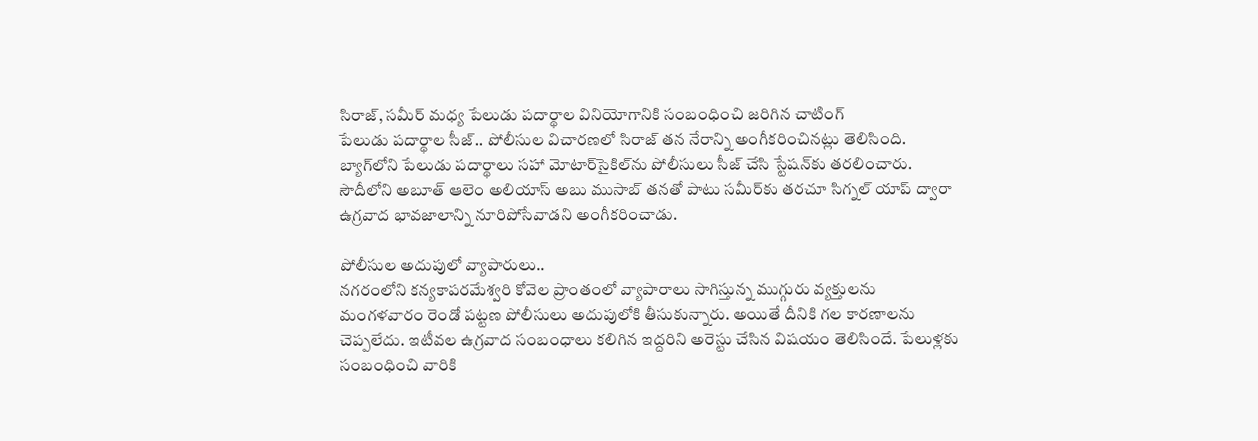సిరాజ్, సమీర్‌ మధ్య పేలుడు పదార్థాల వినియోగానికి సంబంధించి జరిగిన చాటింగ్‌
పేలుడు పదార్థాల సీజ్‌.. పోలీసుల విచారణలో సిరాజ్‌ తన నేరాన్ని అంగీకరించినట్లు తెలిసింది. బ్యాగ్‌లోని పేలుడు పదార్థాలు సహా మోటార్‌సైకిల్‌ను పోలీసులు సీజ్‌ చేసి స్టేషన్‌కు తరలించారు. సౌదీలోని అబూత్‌ ఆలెం అలియాస్‌ అబు ముసాబ్‌ తనతో పాటు సమీర్‌కు తరచూ సిగ్నల్‌ యాప్‌ ద్వారా ఉగ్రవాద భావజాలాన్ని నూరిపోసేవాడని అంగీకరించాడు.

పోలీసుల అదుపులో వ్యాపారులు..
నగరంలోని కన్యకాపరమేశ్వరి కోవెల ప్రాంతంలో వ్యాపారాలు సాగిస్తున్న ముగ్గురు వ్యక్తులను మంగళవారం రెండో పట్టణ పోలీసులు అదుపులోకి తీసుకున్నారు. అయితే దీనికి గల కారణాలను చెప్పలేదు. ఇటీవల ఉగ్రవాద సంబంధాలు కలిగిన ఇద్దరిని అరెస్టు చేసిన విషయం తెలిసిందే. పేలుళ్లకు సంబంధించి వారికి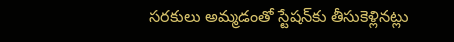సరకులు అమ్మడంతో స్టేషన్‌కు తీసుకెళ్లినట్లు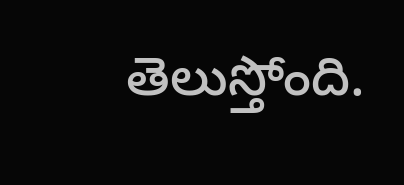తెలుస్తోంది.